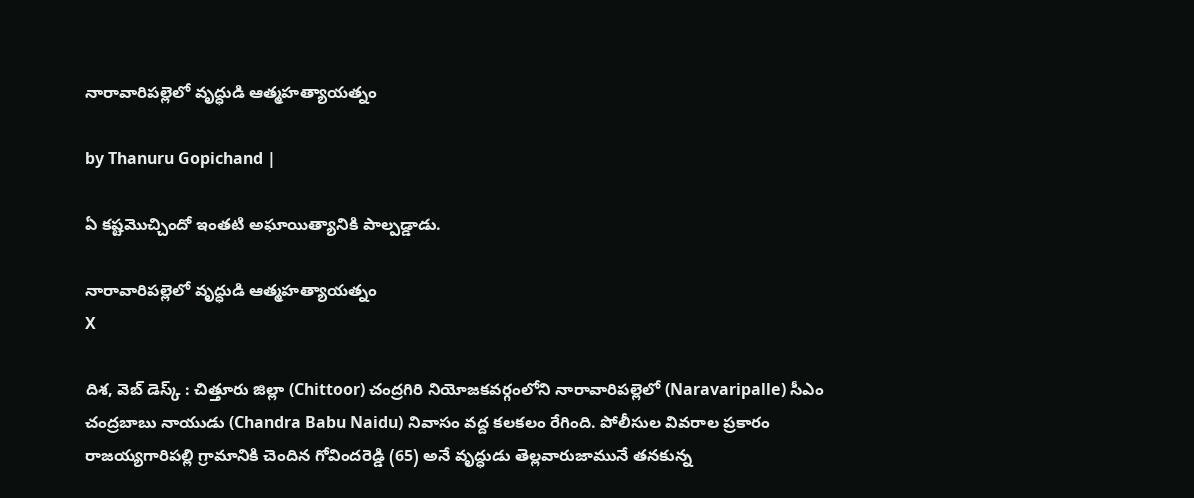నారావారిపల్లెలో వృద్ధుడి ఆత్మహత్యాయత్నం

by Thanuru Gopichand |

ఏ కష్టమొచ్చిందో ఇంతటి అఘాయిత్యానికి పాల్పడ్డాడు.

నారావారిపల్లెలో వృద్ధుడి ఆత్మహత్యాయత్నం
X

దిశ, వెబ్ డెస్క్ : చిత్తూరు జిల్లా (Chittoor) చంద్రగిరి నియోజకవర్గంలోని నారావారిపల్లెలో (Naravaripalle) సీఎం చంద్రబాబు నాయుడు (Chandra Babu Naidu) నివాసం వద్ద కలకలం రేగింది. పోలీసుల వివరాల ప్రకారం రాజయ్యగారిపల్లి గ్రామానికి చెందిన గోవిందరెడ్డి (65) అనే వృద్ధుడు తెల్లవారుజామునే తనకున్న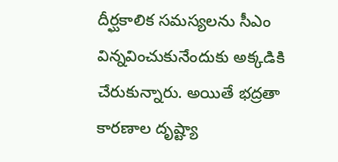దీర్ఘకాలిక సమస్యలను సీఎం విన్నవించుకునేందుకు అక్కడికి చేరుకున్నారు. అయితే భద్రతా కారణాల దృష్ట్యా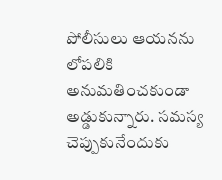పోలీసులు ఆయనను లోపలికి అనుమతించకుండా అడ్డుకున్నారు. సమస్య చెప్పుకునేందుకు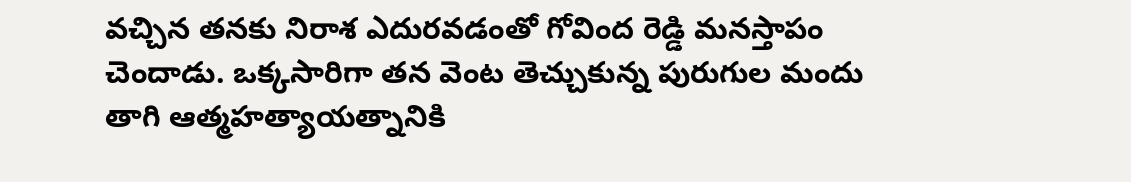వచ్చిన తనకు నిరాశ ఎదురవడంతో గోవింద రెడ్డి మనస్తాపం చెందాడు. ఒక్కసారిగా తన వెంట తెచ్చుకున్న పురుగుల మందు తాగి ఆత్మహత్యాయత్నానికి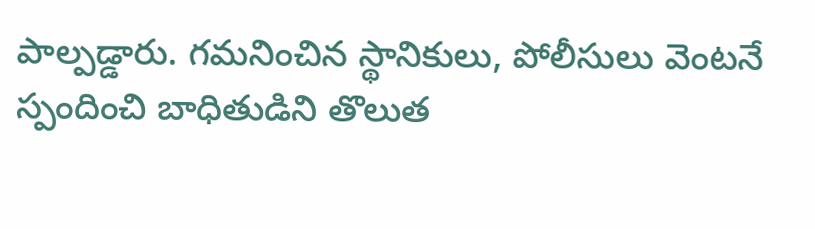పాల్పడ్డారు. గమనించిన స్థానికులు, పోలీసులు వెంటనే స్పందించి బాధితుడిని తొలుత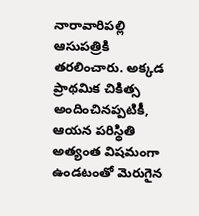నారావారిపల్లి ఆసుపత్రికి తరలించారు. అక్కడ ప్రాథమిక చికిత్స అందించినప్పటికీ, ఆయన పరిస్థితి అత్యంత విషమంగా ఉండటంతో మెరుగైన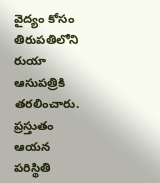వైద్యం కోసం తిరుపతిలోని రుయా ఆసుపత్రికి తరలించారు. ప్రస్తుతం ఆయన పరిస్థితి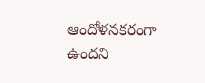ఆందోళనకరంగా ఉందని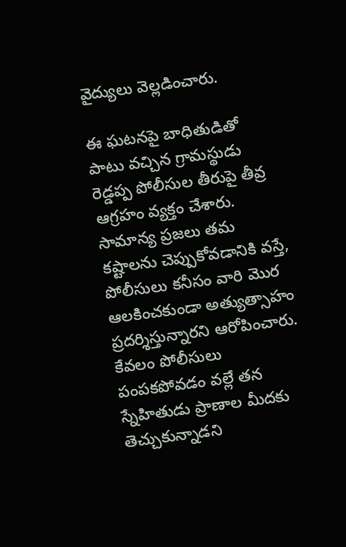వైద్యులు వెల్లడించారు.

ఈ ఘటనపై బాధితుడితో పాటు వచ్చిన గ్రామస్థుడు రెడ్డప్ప పోలీసుల తీరుపై తీవ్ర ఆగ్రహం వ్యక్తం చేశారు. సామాన్య ప్రజలు తమ కష్టాలను చెప్పుకోవడానికి వస్తే, పోలీసులు కనీసం వారి మొర ఆలకించకుండా అత్యుత్సాహం ప్రదర్శిస్తున్నారని ఆరోపించారు. కేవలం పోలీసులు పంపకపోవడం వల్లే తన స్నేహితుడు ప్రాణాల మీదకు తెచ్చుకున్నాడని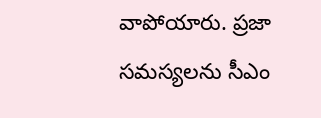వాపోయారు. ప్రజా సమస్యలను సీఎం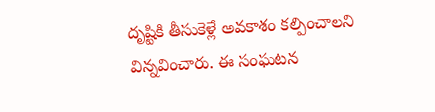దృష్టికి తీసుకెళ్లే అవకాశం కల్పించాలని విన్నవించారు. ఈ సంఘటన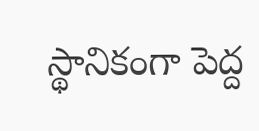స్థానికంగా పెద్ద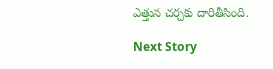ఎత్తున చర్చకు దారితీసింది.

Next Story